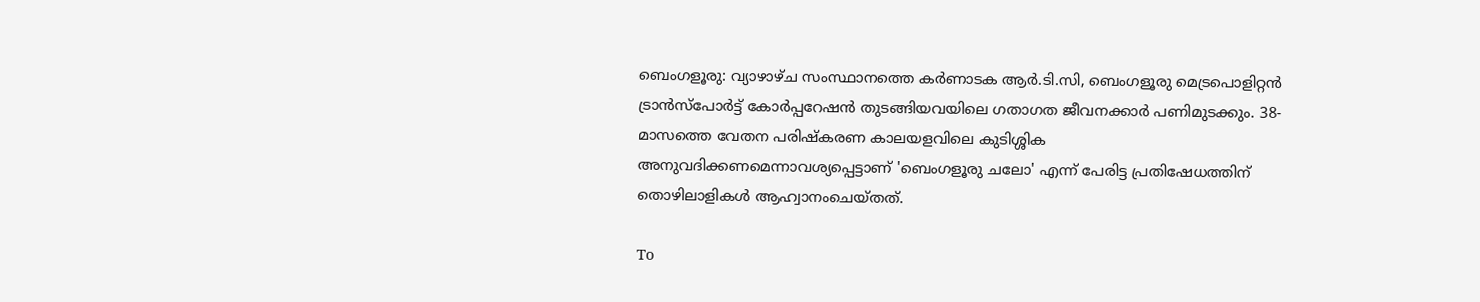ബെംഗളൂരു: വ്യാഴാഴ്ച സംസ്ഥാനത്തെ കർണാടക ആർ.ടി.സി, ബെംഗളൂരു മെട്രപൊളിറ്റൻ ട്രാൻസ്‌പോർട്ട് കോർപ്പറേഷൻ തുടങ്ങിയവയിലെ ഗതാഗത ജീവനക്കാർ പണിമുടക്കും. 38-മാസത്തെ വേതന പരിഷ്കരണ കാലയളവിലെ കുടിശ്ശിക അനുവദിക്കണമെന്നാവശ്യപ്പെട്ടാണ് 'ബെംഗളൂരു ചലോ' എന്ന് പേരിട്ട പ്രതിഷേധത്തിന് തൊഴിലാളികൾ ആഹ്വാനംചെയ്തത്.

To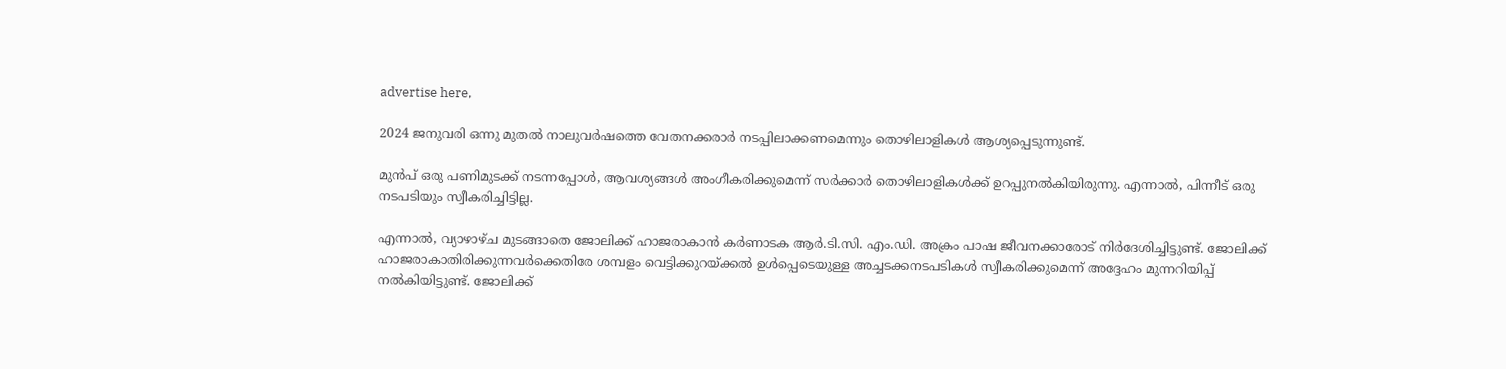advertise here,

2024 ജനുവരി ഒന്നു മുതൽ നാലുവർഷത്തെ വേതനക്കരാർ നടപ്പിലാക്കണമെന്നും തൊഴിലാളികൾ ആശ്യപ്പെടുന്നുണ്ട്.

മുൻപ്‌ ഒരു പണിമുടക്ക് നടന്നപ്പോൾ, ആവശ്യങ്ങൾ അംഗീകരിക്കുമെന്ന് സർക്കാർ തൊഴിലാളികൾക്ക് ഉറപ്പുനൽകിയിരുന്നു. എന്നാൽ, പിന്നീട് ഒരു നടപടിയും സ്വീകരിച്ചിട്ടില്ല.

എന്നാൽ, വ്യാഴാഴ്ച മുടങ്ങാതെ ജോലിക്ക് ഹാജരാകാൻ കർണാടക ആർ.ടി.സി. എം.ഡി. അക്രം പാഷ ജീവനക്കാരോട് നിർദേശിച്ചിട്ടുണ്ട്. ജോലിക്ക് ഹാജരാകാതിരിക്കുന്നവർക്കെതിരേ ശമ്പളം വെട്ടിക്കുറയ്ക്കൽ ഉൾപ്പെടെയുള്ള അച്ചടക്കനടപടികൾ സ്വീകരിക്കുമെന്ന് അദ്ദേഹം മുന്നറിയിപ്പ് നൽകിയിട്ടുണ്ട്. ജോലിക്ക്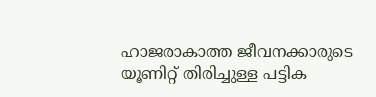ഹാജരാകാത്ത ജീവനക്കാരുടെ യൂണിറ്റ് തിരിച്ചുള്ള പട്ടിക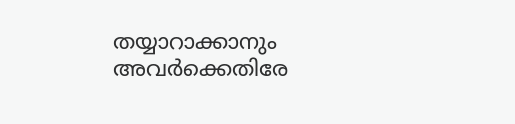തയ്യാറാക്കാനും അവർക്കെതിരേ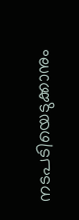നടപടിയെടുക്കാനും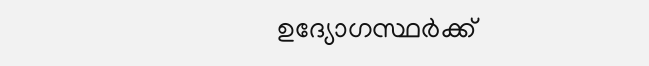ഉദ്യോഗസ്ഥർക്ക്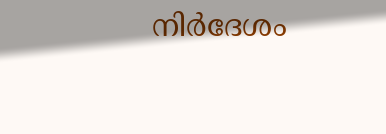നിർദേശം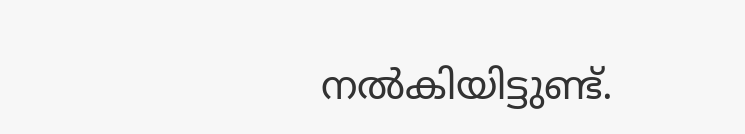നൽകിയിട്ടുണ്ട്.